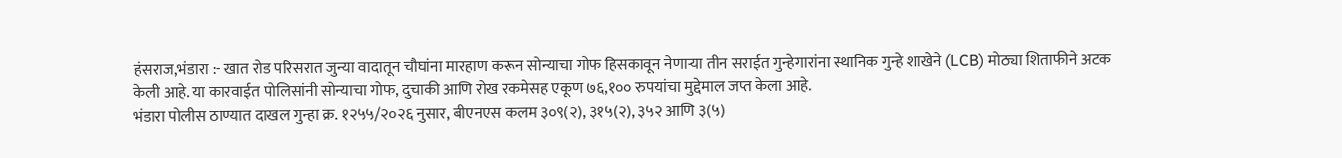हंसराज,भंडारा :- खात रोड परिसरात जुन्या वादातून चौघांना मारहाण करून सोन्याचा गोफ हिसकावून नेणाऱ्या तीन सराईत गुन्हेगारांना स्थानिक गुन्हे शाखेने (LCB) मोठ्या शिताफीने अटक केली आहे. या कारवाईत पोलिसांनी सोन्याचा गोफ, दुचाकी आणि रोख रकमेसह एकूण ७६,१०० रुपयांचा मुद्देमाल जप्त केला आहे.
भंडारा पोलीस ठाण्यात दाखल गुन्हा क्र. १२५५/२०२६ नुसार, बीएनएस कलम ३०९(२), ३१५(२), ३५२ आणि ३(५)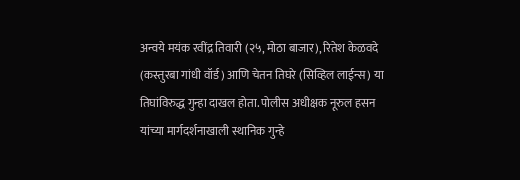अन्वये मयंक रवींद्र तिवारी (२५, मोठा बाजार), रितेश केळवदे (कस्तुरबा गांधी वॉर्ड) आणि चेतन तिघरे (सिव्हिल लाईन्स) या तिघांविरुद्ध गुन्हा दाखल होता. पोलीस अधीक्षक नूरुल हसन यांच्या मार्गदर्शनाखाली स्थानिक गुन्हे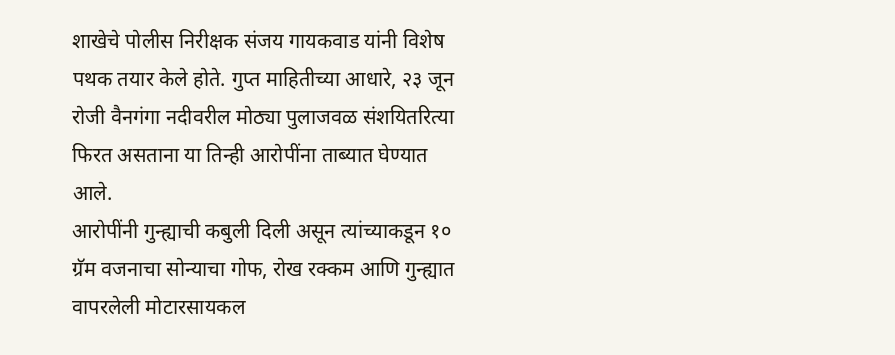शाखेचे पोलीस निरीक्षक संजय गायकवाड यांनी विशेष पथक तयार केले होते. गुप्त माहितीच्या आधारे, २३ जून रोजी वैनगंगा नदीवरील मोठ्या पुलाजवळ संशयितरित्या फिरत असताना या तिन्ही आरोपींना ताब्यात घेण्यात आले.
आरोपींनी गुन्ह्याची कबुली दिली असून त्यांच्याकडून १० ग्रॅम वजनाचा सोन्याचा गोफ, रोख रक्कम आणि गुन्ह्यात वापरलेली मोटारसायकल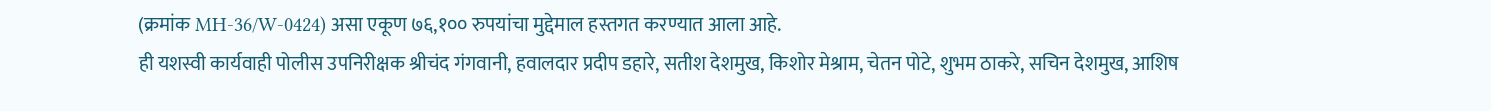(क्रमांक MH-36/W-0424) असा एकूण ७६,१०० रुपयांचा मुद्देमाल हस्तगत करण्यात आला आहे.
ही यशस्वी कार्यवाही पोलीस उपनिरीक्षक श्रीचंद गंगवानी, हवालदार प्रदीप डहारे, सतीश देशमुख, किशोर मेश्राम, चेतन पोटे, शुभम ठाकरे, सचिन देशमुख, आशिष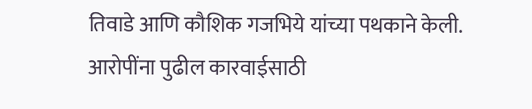तिवाडे आणि कौशिक गजभिये यांच्या पथकाने केली. आरोपींना पुढील कारवाईसाठी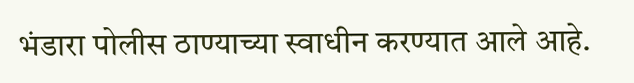भंडारा पोलीस ठाण्याच्या स्वाधीन करण्यात आले आहे.